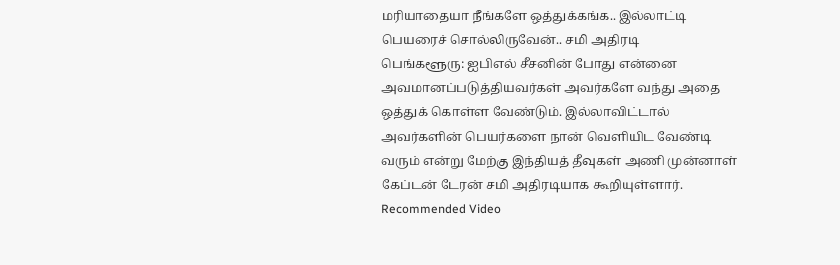மரியாதையா நீங்களே ஒத்துக்கங்க.. இல்லாட்டி பெயரைச் சொல்லிருவேன்.. சமி அதிரடி
பெங்களூரு: ஐபிஎல் சீசனின் போது என்னை அவமானப்படுத்தியவர்கள் அவர்களே வந்து அதை ஒத்துக் கொள்ள வேண்டும். இல்லாவிட்டால் அவர்களின் பெயர்களை நான் வெளியிட வேண்டி வரும் என்று மேற்கு இந்தியத் தீவுகள் அணி முன்னாள் கேப்டன் டேரன் சமி அதிரடியாக கூறியுள்ளார்.
Recommended Video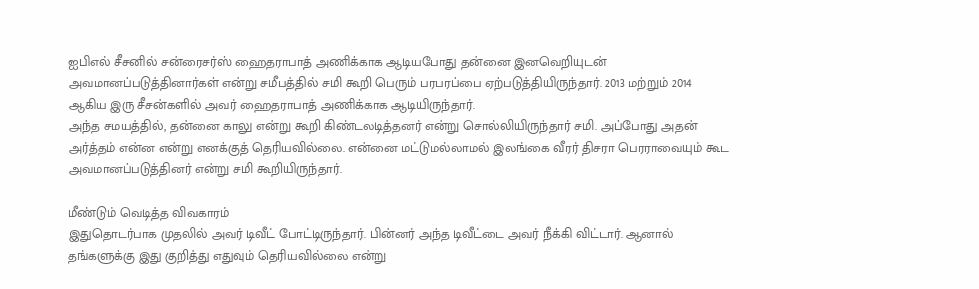ஐபிஎல் சீசனில் சன்ரைசர்ஸ் ஹைதராபாத் அணிக்காக ஆடியபோது தன்னை இனவெறியுடன் அவமானப்படுத்தினார்கள் என்று சமீபத்தில் சமி கூறி பெரும் பரபரப்பை ஏற்படுத்தியிருந்தார். 2013 மற்றும் 2014 ஆகிய இரு சீசன்களில் அவர் ஹைதராபாத் அணிக்காக ஆடியிருந்தார்.
அந்த சமயத்தில், தன்னை காலு என்று கூறி கிண்டலடித்தனர் என்று சொல்லியிருந்தார் சமி. அப்போது அதன் அர்த்தம் என்ன என்று எனக்குத் தெரியவில்லை. என்னை மட்டுமல்லாமல் இலங்கை வீரர் திசரா பெரராவையும் கூட அவமானப்படுத்தினர் என்று சமி கூறியிருந்தார்.

மீண்டும் வெடித்த விவகாரம்
இதுதொடர்பாக முதலில் அவர் டிவீட் போட்டிருந்தார். பின்னர் அந்த டிவீட்டை அவர் நீக்கி விட்டார். ஆனால் தங்களுக்கு இது குறித்து எதுவும் தெரியவில்லை என்று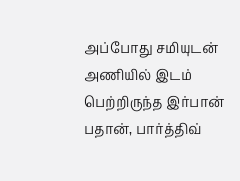அப்போது சமியுடன் அணியில் இடம் பெற்றிருந்த இர்பான் பதான், பார்த்திவ்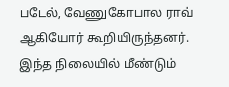படேல், வேணுகோபால ராவ் ஆகியோர் கூறியிருந்தனர். இந்த நிலையில் மீண்டும்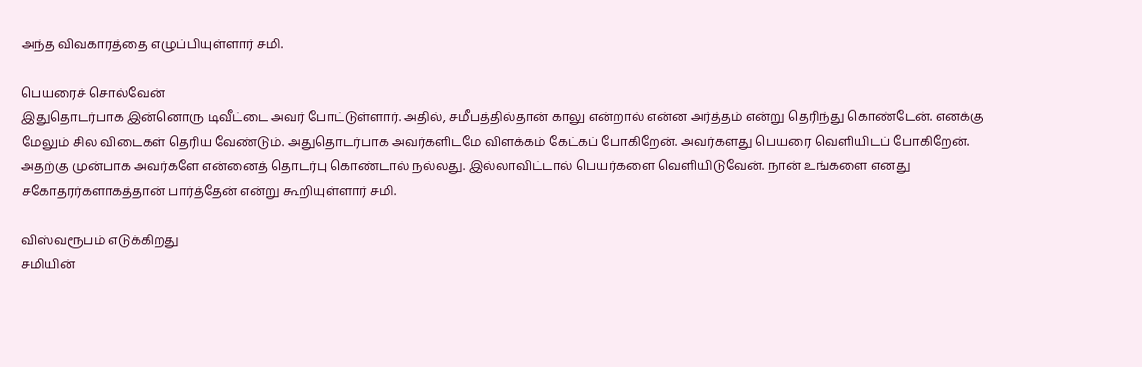அந்த விவகாரத்தை எழுப்பியுள்ளார் சமி.

பெயரைச் சொல்வேன்
இதுதொடர்பாக இன்னொரு டிவீட்டை அவர் போட்டுள்ளார். அதில், சமீபத்தில்தான் காலு என்றால் என்ன அர்த்தம் என்று தெரிந்து கொண்டேன். எனக்கு மேலும் சில விடைகள் தெரிய வேண்டும். அதுதொடர்பாக அவர்களிடமே விளக்கம் கேட்கப் போகிறேன். அவர்களது பெயரை வெளியிடப் போகிறேன். அதற்கு முன்பாக அவர்களே என்னைத் தொடர்பு கொண்டால் நல்லது. இல்லாவிட்டால் பெயர்களை வெளியிடுவேன். நான் உங்களை எனது சகோதரர்களாகத்தான் பார்த்தேன் என்று கூறியுள்ளார் சமி.

விஸ்வரூபம் எடுக்கிறது
சமியின்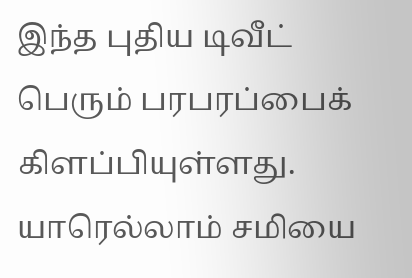இந்த புதிய டிவீட் பெரும் பரபரப்பைக் கிளப்பியுள்ளது. யாரெல்லாம் சமியை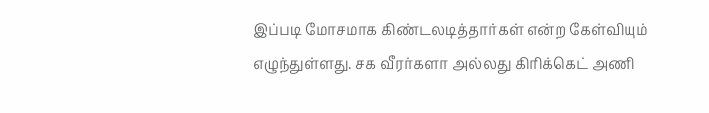இப்படி மோசமாக கிண்டலடித்தார்கள் என்ற கேள்வியும் எழுந்துள்ளது. சக வீரர்களா அல்லது கிரிக்கெட் அணி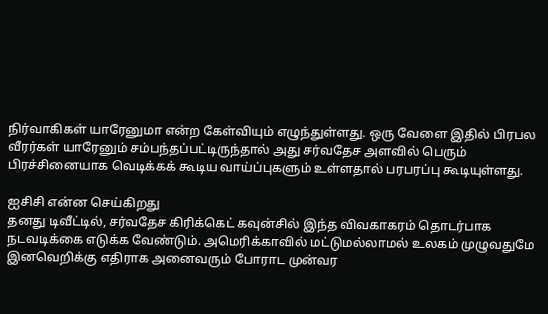நிர்வாகிகள் யாரேனுமா என்ற கேள்வியும் எழுந்துள்ளது. ஒரு வேளை இதில் பிரபல வீரர்கள் யாரேனும் சம்பந்தப்பட்டிருந்தால் அது சர்வதேச அளவில் பெரும் பிரச்சினையாக வெடிக்கக் கூடிய வாய்ப்புகளும் உள்ளதால் பரபரப்பு கூடியுள்ளது.

ஐசிசி என்ன செய்கிறது
தனது டிவீட்டில், சர்வதேச கிரிக்கெட் கவுன்சில் இந்த விவகாகரம் தொடர்பாக நடவடிக்கை எடுக்க வேண்டும். அமெரிக்காவில் மட்டுமல்லாமல் உலகம் முழுவதுமே இனவெறிக்கு எதிராக அனைவரும் போராட முன்வர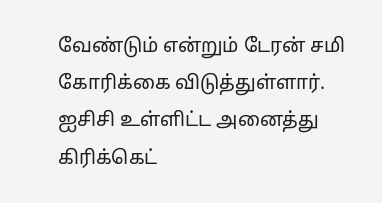வேண்டும் என்றும் டேரன் சமி கோரிக்கை விடுத்துள்ளார். ஐசிசி உள்ளிட்ட அனைத்து கிரிக்கெட்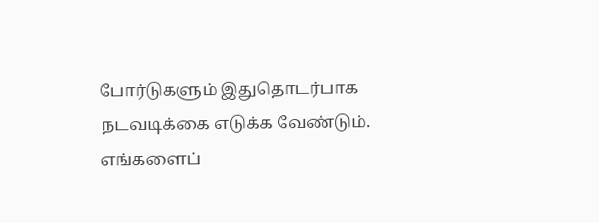போர்டுகளும் இதுதொடர்பாக நடவடிக்கை எடுக்க வேண்டும். எங்களைப்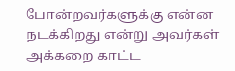போன்றவர்களுக்கு என்ன நடக்கிறது என்று அவர்கள் அக்கறை காட்ட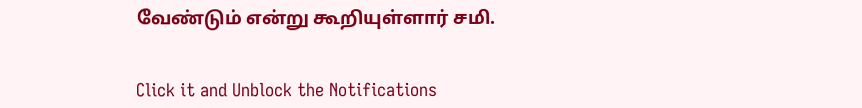வேண்டும் என்று கூறியுள்ளார் சமி.


Click it and Unblock the Notifications